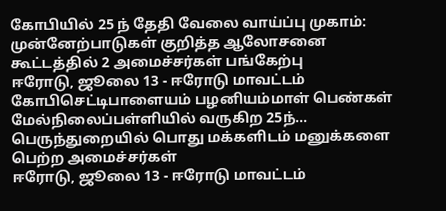கோபியில் 25 ந் தேதி வேலை வாய்ப்பு முகாம்: முன்னேற்பாடுகள் குறித்த ஆலோசனை கூட்டத்தில் 2 அமைச்சர்கள் பங்கேற்பு
ஈரோடு, ஜூலை 13 - ஈரோடு மாவட்டம் கோபிசெட்டிபாளையம் பழனியம்மாள் பெண்கள் மேல்நிலைப்பள்ளியில் வருகிற 25ந்…
பெருந்துறையில் பொது மக்களிடம் மனுக்களை பெற்ற அமைச்சர்கள்
ஈரோடு, ஜூலை 13 - ஈரோடு மாவட்டம்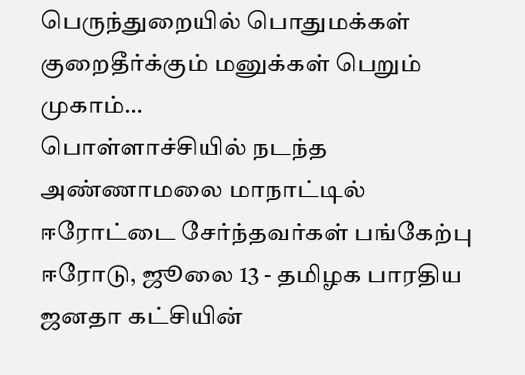பெருந்துறையில் பொதுமக்கள் குறைதீர்க்கும் மனுக்கள் பெறும் முகாம்…
பொள்ளாச்சியில் நடந்த அண்ணாமலை மாநாட்டில் ஈரோட்டை சேர்ந்தவர்கள் பங்கேற்பு
ஈரோடு, ஜூலை 13 - தமிழக பாரதிய ஜனதா கட்சியின்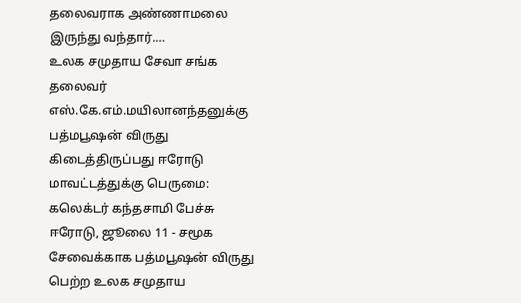தலைவராக அண்ணாமலை இருந்து வந்தார்.…
உலக சமுதாய சேவா சங்க தலைவர் எஸ்.கே.எம்.மயிலானந்தனுக்கு பத்மபூஷன் விருது கிடைத்திருப்பது ஈரோடு மாவட்டத்துக்கு பெருமை: கலெக்டர் கந்தசாமி பேச்சு
ஈரோடு, ஜூலை 11 - சமூக சேவைக்காக பத்மபூஷன் விருது பெற்ற உலக சமுதாய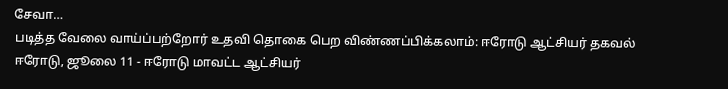சேவா…
படித்த வேலை வாய்ப்பற்றோர் உதவி தொகை பெற விண்ணப்பிக்கலாம்: ஈரோடு ஆட்சியர் தகவல்
ஈரோடு, ஜூலை 11 - ஈரோடு மாவட்ட ஆட்சியர்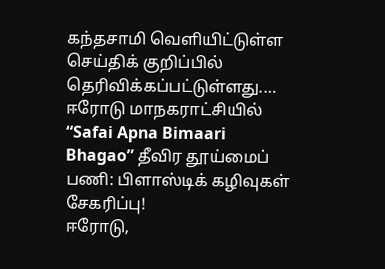கந்தசாமி வெளியிட்டுள்ள செய்திக் குறிப்பில் தெரிவிக்கப்பட்டுள்ளது.…
ஈரோடு மாநகராட்சியில் “Safai Apna Bimaari Bhagao” தீவிர தூய்மைப் பணி: பிளாஸ்டிக் கழிவுகள் சேகரிப்பு!
ஈரோடு,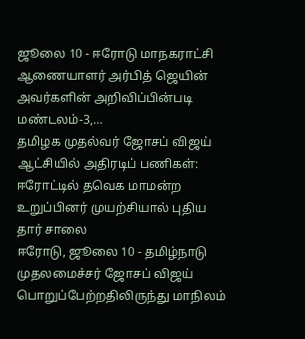ஜூலை 10 - ஈரோடு மாநகராட்சி ஆணையாளர் அர்பித் ஜெயின் அவர்களின் அறிவிப்பின்படி மண்டலம்-3,…
தமிழக முதல்வர் ஜோசப் விஜய் ஆட்சியில் அதிரடிப் பணிகள்: ஈரோட்டில் தவெக மாமன்ற உறுப்பினர் முயற்சியால் புதிய தார் சாலை
ஈரோடு, ஜூலை 10 - தமிழ்நாடு முதலமைச்சர் ஜோசப் விஜய் பொறுப்பேற்றதிலிருந்து மாநிலம்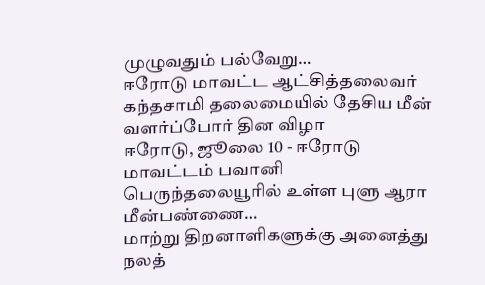முழுவதும் பல்வேறு…
ஈரோடு மாவட்ட ஆட்சித்தலைவர் கந்தசாமி தலைமையில் தேசிய மீன் வளர்ப்போர் தின விழா
ஈரோடு, ஜூலை 10 - ஈரோடு மாவட்டம் பவானி பெருந்தலையூரில் உள்ள புளு ஆரா மீன்பண்ணை…
மாற்று திறனாளிகளுக்கு அனைத்து நலத்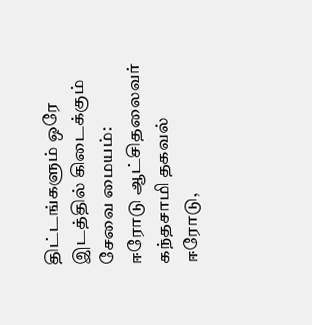திட்டங்களும் ஒரே இடத்தில் கிடைக்கும் சேவை மையம்: ஈரோடு ஆட்சிதலைவர் கந்தசாமி தகவல்
ஈரோடு,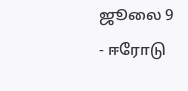ஜூலை 9 - ஈரோடு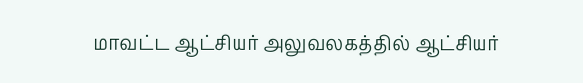மாவட்ட ஆட்சியர் அலுவலகத்தில் ஆட்சியர்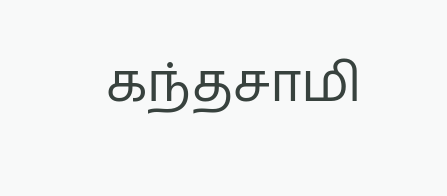கந்தசாமி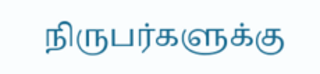நிருபர்களுக்கு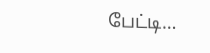பேட்டி…